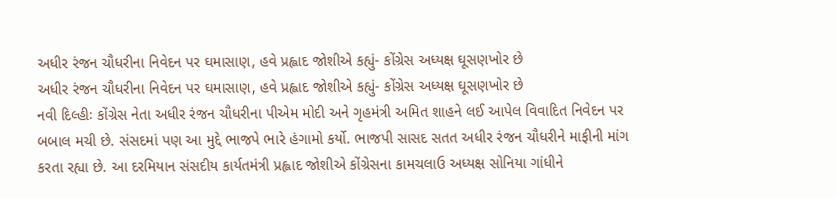અધીર રંજન ચૌધરીના નિવેદન પર ઘમાસાણ, હવે પ્રહ્લાદ જોશીએ કહ્યું- કોંગ્રેસ અધ્યક્ષ ઘૂસણખોર છે
અધીર રંજન ચૌધરીના નિવેદન પર ઘમાસાણ, હવે પ્રહ્લાદ જોશીએ કહ્યું- કોંગ્રેસ અધ્યક્ષ ઘૂસણખોર છે
નવી દિલ્હીઃ કોંગ્રેસ નેતા અધીર રંજન ચૌધરીના પીએમ મોદી અને ગૃહમંત્રી અમિત શાહને લઈ આપેલ વિવાદિત નિવેદન પર બબાલ મચી છે. સંસદમાં પણ આ મુદ્દે ભાજપે ભારે હંગામો કર્યો. ભાજપી સાસદ સતત અધીર રંજન ચૌધરીને માફીની માંગ કરતા રહ્યા છે. આ દરમિયાન સંસદીય કાર્યતમંત્રી પ્રહ્લાદ જોશીએ કોંગ્રેસના કામચલાઉ અધ્યક્ષ સોનિયા ગાંધીને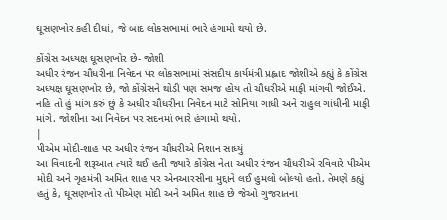ઘૂસણખોર કહી દીધાં, જે બાદ લોકસભામાં ભારે હંગામો થયો છે.

કોંગ્રેસ અધ્યક્ષ ઘૂસણખોર છે- જોશી
અધીર રંજન ચૌધરીના નિવેદન પર લોકસભામાં સંસદીય કાર્યમંત્રી પ્રહ્લાદ જોશીએ કહ્યું કે કોંગ્રેસ અધ્યક્ષ ઘૂસણખોર છે, જો કોંગ્રેસને થોડી પણ સમજ હોય તો ચૌધરીએ માફી માંગવી જોઈએ. નહિ તો હું માંગ કરું છું કે અધીર ચૌધરીના નિવેદન માટે સોનિયા ગાધી અને રાહુલ ગાંધીની માફી માંગે. જોશીના આ નિવેદન પર સદનમાં ભારે હંગામો થયો.
|
પીએમ મોદી-શાહ પર અધીર રંજન ચૌધરીએ નિશાન સાધ્યું
આ વિવાદની શરૂઆત ત્યારે થઈ હતી જ્યારે કોંગ્રેસ નેતા અધીર રંજન ચૌધરીએ રવિવારે પીએમ મોદી અને ગૃહમંત્રી અમિત શાહ પર એનઆરસીના મુદ્દાને લઈ હુમલો બોલ્યો હતો. તેમણે કહ્યું હતું કે, ઘૂસણખોર તો પીએણ મોદી અને અમિત શાહ છે જેઓ ગુજરાતના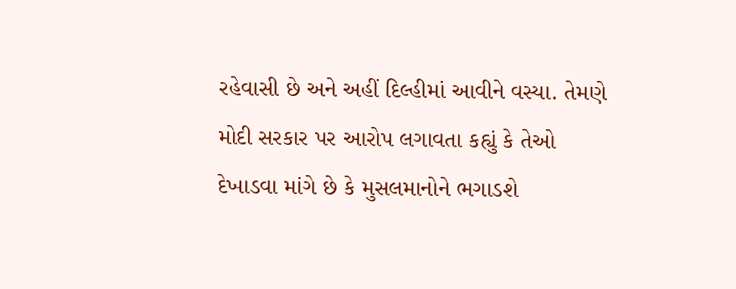રહેવાસી છે અને અહીં દિલ્હીમાં આવીને વસ્યા. તેમણે મોદી સરકાર પર આરોપ લગાવતા કહ્યું કે તેઓ દેખાડવા માંગે છે કે મુસલમાનોને ભગાડશે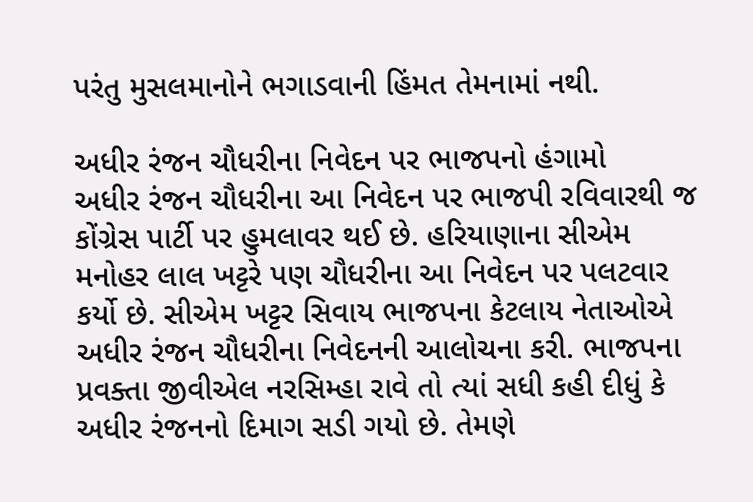પરંતુ મુસલમાનોને ભગાડવાની હિંમત તેમનામાં નથી.

અધીર રંજન ચૌધરીના નિવેદન પર ભાજપનો હંગામો
અધીર રંજન ચૌધરીના આ નિવેદન પર ભાજપી રવિવારથી જ કોંગ્રેસ પાર્ટી પર હુમલાવર થઈ છે. હરિયાણાના સીએમ મનોહર લાલ ખટ્ટરે પણ ચૌધરીના આ નિવેદન પર પલટવાર કર્યો છે. સીએમ ખટ્ટર સિવાય ભાજપના કેટલાય નેતાઓએ અધીર રંજન ચૌધરીના નિવેદનની આલોચના કરી. ભાજપના પ્રવક્તા જીવીએલ નરસિમ્હા રાવે તો ત્યાં સધી કહી દીધું કે અધીર રંજનનો દિમાગ સડી ગયો છે. તેમણે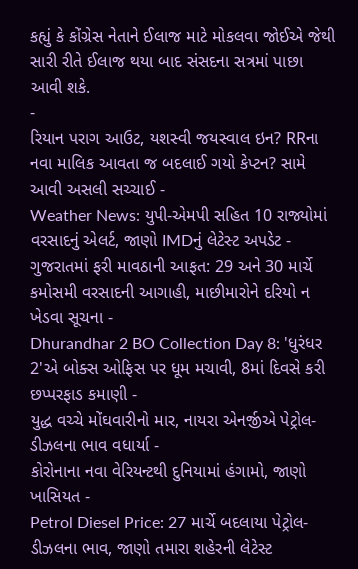કહ્યું કે કોંગ્રેસ નેતાને ઈલાજ માટે મોકલવા જોઈએ જેથી સારી રીતે ઈલાજ થયા બાદ સંસદના સત્રમાં પાછા આવી શકે.
-
રિયાન પરાગ આઉટ, યશસ્વી જયસ્વાલ ઇન? RRના નવા માલિક આવતા જ બદલાઈ ગયો કેપ્ટન? સામે આવી અસલી સચ્ચાઈ -
Weather News: યુપી-એમપી સહિત 10 રાજ્યોમાં વરસાદનું એલર્ટ, જાણો IMDનું લેટેસ્ટ અપડેટ -
ગુજરાતમાં ફરી માવઠાની આફત: 29 અને 30 માર્ચે કમોસમી વરસાદની આગાહી, માછીમારોને દરિયો ન ખેડવા સૂચના -
Dhurandhar 2 BO Collection Day 8: 'ધુરંધર 2'એ બોક્સ ઓફિસ પર ધૂમ મચાવી, 8માં દિવસે કરી છપ્પરફાડ કમાણી -
યુદ્ધ વચ્ચે મોંઘવારીનો માર, નાયરા એનર્જીએ પેટ્રોલ-ડીઝલના ભાવ વધાર્યા -
કોરોનાના નવા વેરિયન્ટથી દુનિયામાં હંગામો, જાણો ખાસિયત -
Petrol Diesel Price: 27 માર્ચે બદલાયા પેટ્રોલ-ડીઝલના ભાવ, જાણો તમારા શહેરની લેટેસ્ટ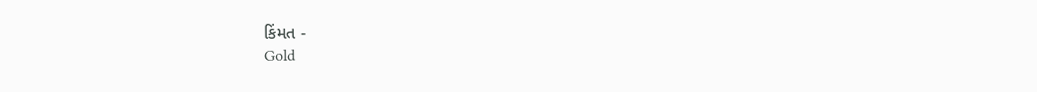કિંમત -
Gold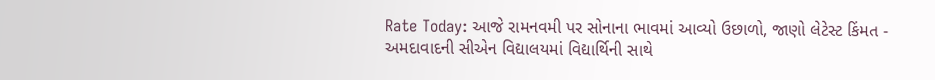Rate Today: આજે રામનવમી પર સોનાના ભાવમાં આવ્યો ઉછાળો, જાણો લેટેસ્ટ કિંમત -
અમદાવાદની સીએન વિદ્યાલયમાં વિદ્યાર્થિની સાથે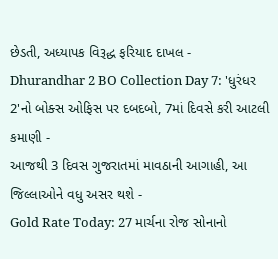છેડતી, અધ્યાપક વિરૂદ્ધ ફરિયાદ દાખલ -
Dhurandhar 2 BO Collection Day 7: 'ધુરંધર 2'નો બોક્સ ઓફિસ પર દબદબો, 7માં દિવસે કરી આટલી કમાણી -
આજથી 3 દિવસ ગુજરાતમાં માવઠાની આગાહી, આ જિલ્લાઓને વધુ અસર થશે -
Gold Rate Today: 27 માર્ચના રોજ સોનાનો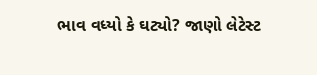ભાવ વધ્યો કે ઘટ્યો? જાણો લેટેસ્ટ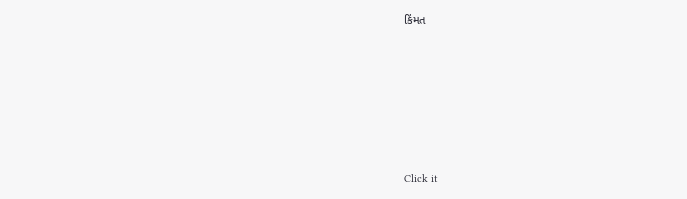કિંમત







Click it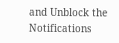and Unblock the Notifications